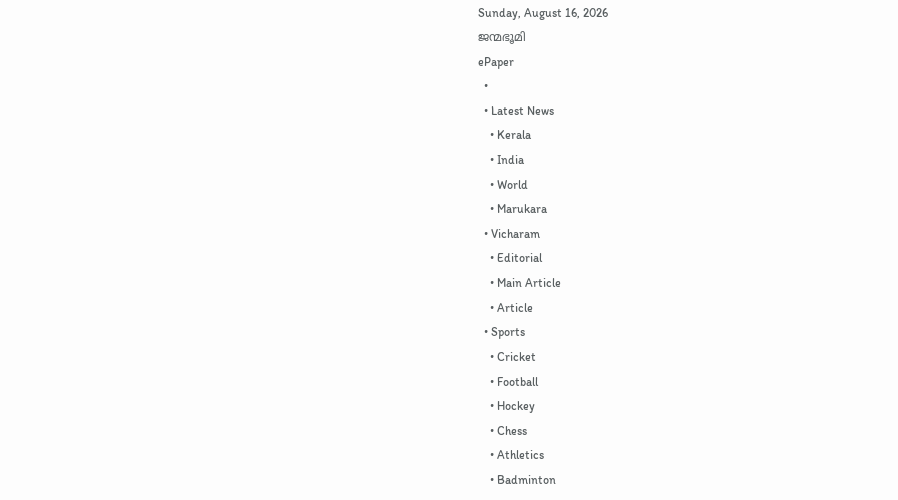Sunday, August 16, 2026
ജന്മഭൂമി
ePaper
  •
  • Latest News
    • Kerala
    • India
    • World
    • Marukara
  • Vicharam
    • Editorial
    • Main Article
    • Article
  • Sports
    • Cricket
    • Football
    • Hockey
    • Chess
    • Athletics
    • Badminton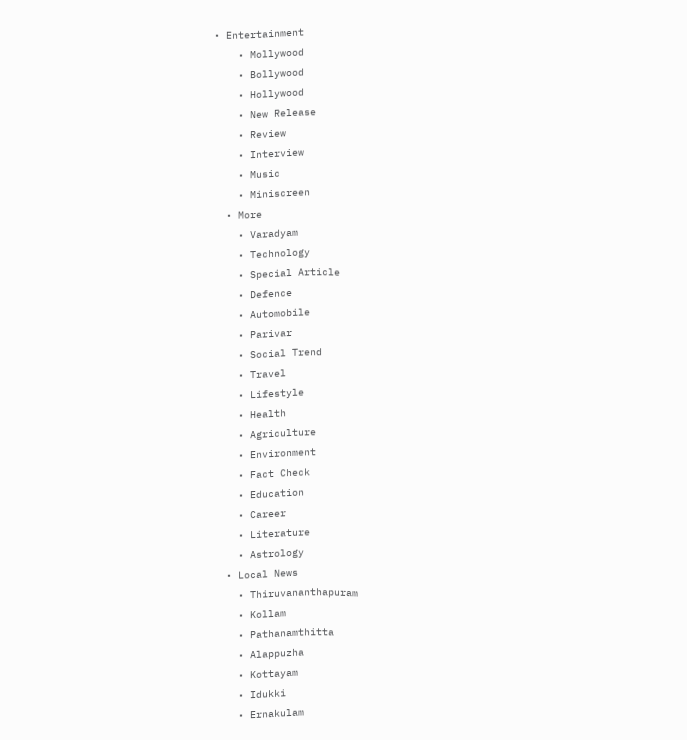• Entertainment
    • Mollywood
    • Bollywood
    • Hollywood
    • New Release
    • Review
    • Interview
    • Music
    • Miniscreen
  • More
    • Varadyam
    • Technology
    • Special Article
    • Defence
    • Automobile
    • Parivar
    • Social Trend
    • Travel
    • Lifestyle
    • Health
    • Agriculture
    • Environment
    • Fact Check
    • Education
    • Career
    • Literature
    • Astrology
  • Local News
    • Thiruvananthapuram
    • Kollam
    • Pathanamthitta
    • Alappuzha
    • Kottayam
    • Idukki
    • Ernakulam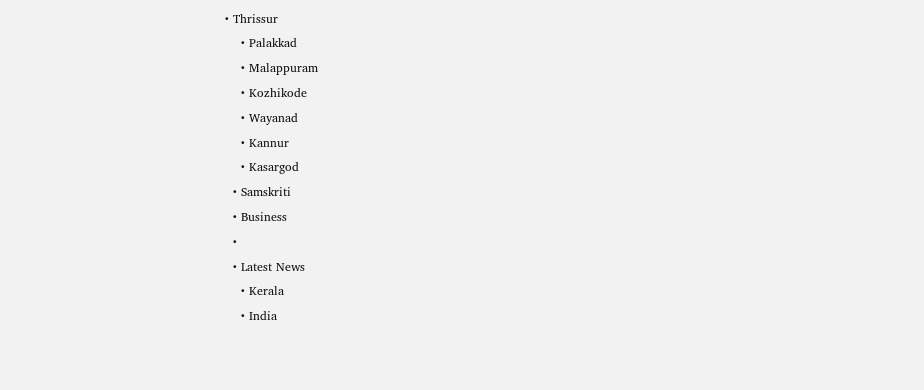• Thrissur
    • Palakkad
    • Malappuram
    • Kozhikode
    • Wayanad
    • Kannur
    • Kasargod
  • Samskriti
  • Business
  •
  • Latest News
    • Kerala
    • India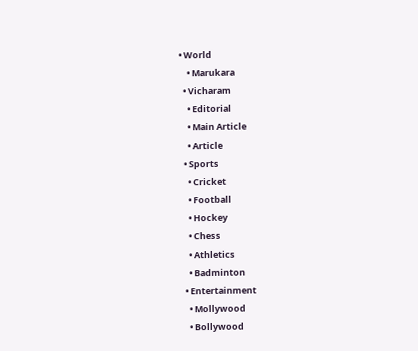• World
    • Marukara
  • Vicharam
    • Editorial
    • Main Article
    • Article
  • Sports
    • Cricket
    • Football
    • Hockey
    • Chess
    • Athletics
    • Badminton
  • Entertainment
    • Mollywood
    • Bollywood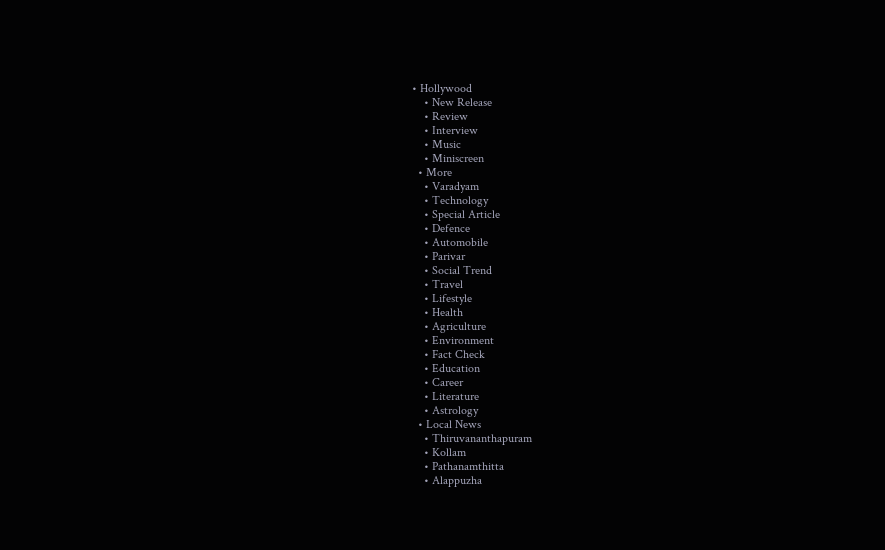• Hollywood
    • New Release
    • Review
    • Interview
    • Music
    • Miniscreen
  • More
    • Varadyam
    • Technology
    • Special Article
    • Defence
    • Automobile
    • Parivar
    • Social Trend
    • Travel
    • Lifestyle
    • Health
    • Agriculture
    • Environment
    • Fact Check
    • Education
    • Career
    • Literature
    • Astrology
  • Local News
    • Thiruvananthapuram
    • Kollam
    • Pathanamthitta
    • Alappuzha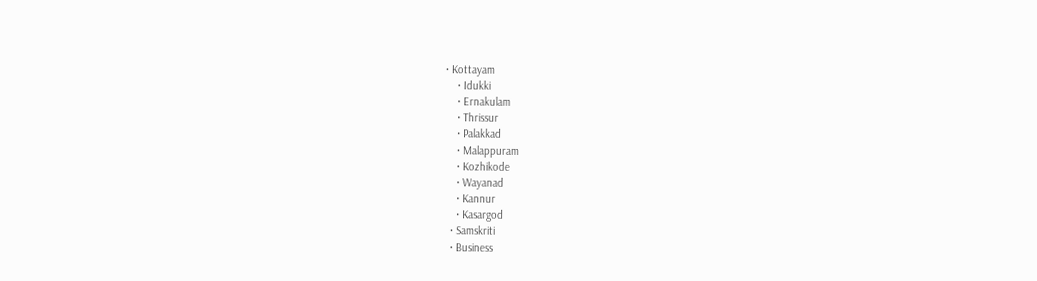• Kottayam
    • Idukki
    • Ernakulam
    • Thrissur
    • Palakkad
    • Malappuram
    • Kozhikode
    • Wayanad
    • Kannur
    • Kasargod
  • Samskriti
  • Business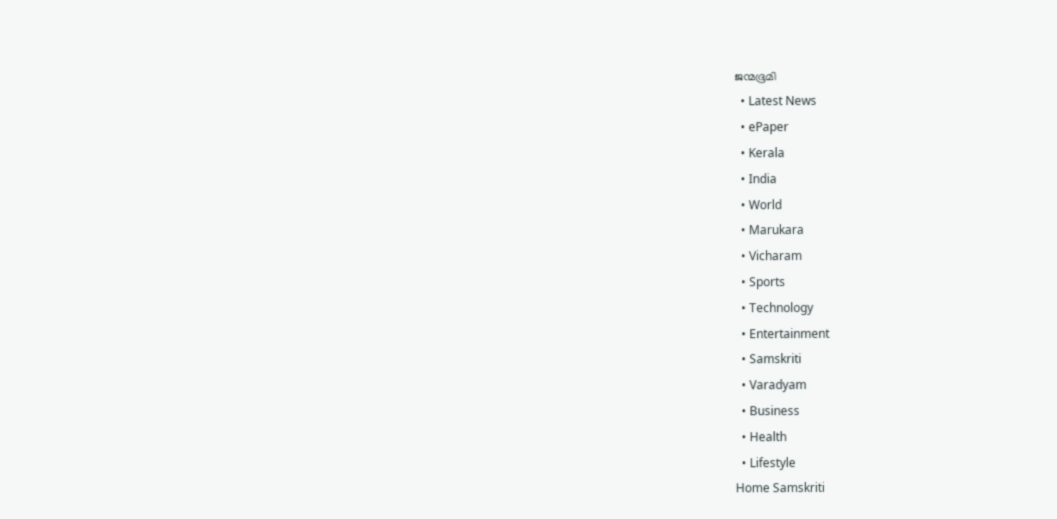ജന്മഭൂമി
  • Latest News
  • ePaper
  • Kerala
  • India
  • World
  • Marukara
  • Vicharam
  • Sports
  • Technology
  • Entertainment
  • Samskriti
  • Varadyam
  • Business
  • Health
  • Lifestyle
Home Samskriti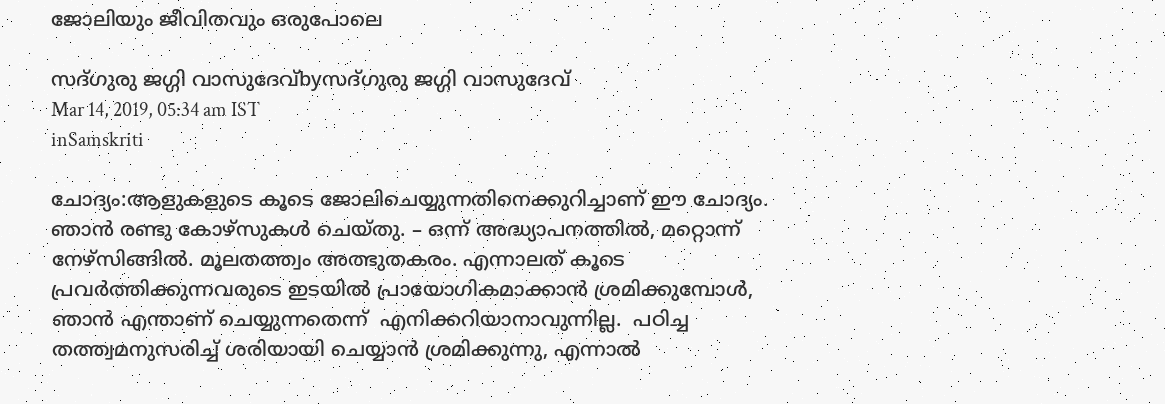ജോലിയും ജീവിതവും ഒരുപോലെ

സദ്ഗുരു ജഗ്ഗി വാസുദേവ്byസദ്ഗുരു ജഗ്ഗി വാസുദേവ്
Mar 14, 2019, 05:34 am IST
inSamskriti

ചോദ്യം:ആളുകളുടെ കൂടെ ജോലിചെയ്യുന്നതിനെക്കുറിച്ചാണ് ഈ ചോദ്യം. ഞാന്‍ രണ്ടു കോഴ്‌സുകള്‍ ചെയ്തു. – ഒന്ന് അദ്ധ്യാപനത്തില്‍, മറ്റൊന്ന് നേഴ്‌സിങ്ങില്‍. മൂലതത്ത്വം അത്ഭുതകരം. എന്നാലത് കൂടെ പ്രവര്‍ത്തിക്കുന്നവരുടെ ഇടയില്‍ പ്രായോഗികമാക്കാന്‍ ശ്രമിക്കുമ്പോള്‍, ഞാന്‍ എന്താണ് ചെയ്യുന്നതെന്ന്  എനിക്കറിയാനാവുന്നില്ല.  പഠിച്ച  തത്ത്വമനുസരിച്ച് ശരിയായി ചെയ്യാന്‍ ശ്രമിക്കുന്നു, എന്നാല്‍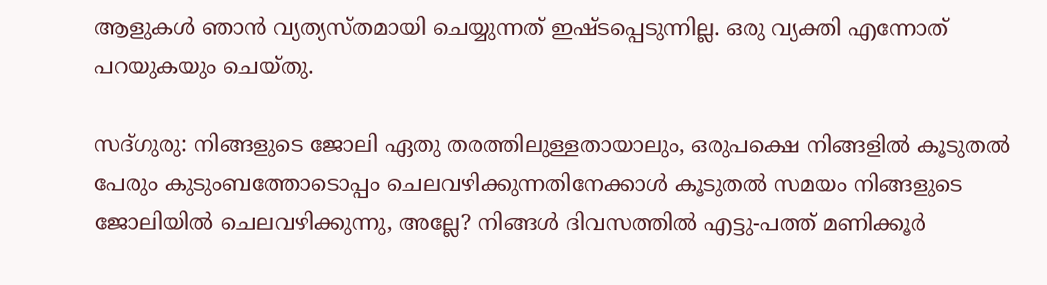ആളുകള്‍ ഞാന്‍ വ്യത്യസ്തമായി ചെയ്യുന്നത് ഇഷ്ടപ്പെടുന്നില്ല. ഒരു വ്യക്തി എന്നോത്  പറയുകയും ചെയ്തു.

സദ്ഗുരു: നിങ്ങളുടെ ജോലി ഏതു തരത്തിലുള്ളതായാലും, ഒരുപക്ഷെ നിങ്ങളില്‍ കൂടുതല്‍ പേരും കുടുംബത്തോടൊപ്പം ചെലവഴിക്കുന്നതിനേക്കാള്‍ കൂടുതല്‍ സമയം നിങ്ങളുടെ ജോലിയില്‍ ചെലവഴിക്കുന്നു, അല്ലേ? നിങ്ങള്‍ ദിവസത്തില്‍ എട്ടു-പത്ത് മണിക്കൂര്‍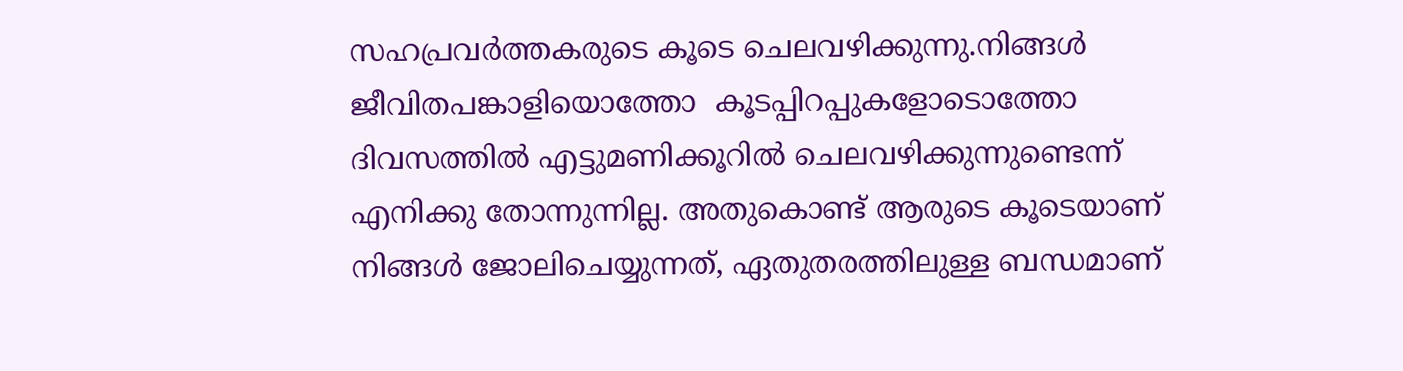സഹപ്രവര്‍ത്തകരുടെ കൂടെ ചെലവഴിക്കുന്നു.നിങ്ങള്‍ ജീവിതപങ്കാളിയൊത്തോ  കൂടപ്പിറപ്പുകളോടൊത്തോ ദിവസത്തില്‍ എട്ടുമണിക്കൂറില്‍ ചെലവഴിക്കുന്നുണ്ടെന്ന് എനിക്കു തോന്നുന്നില്ല. അതുകൊണ്ട് ആരുടെ കൂടെയാണ് നിങ്ങള്‍ ജോലിചെയ്യുന്നത്, ഏതുതരത്തിലുള്ള ബന്ധമാണ്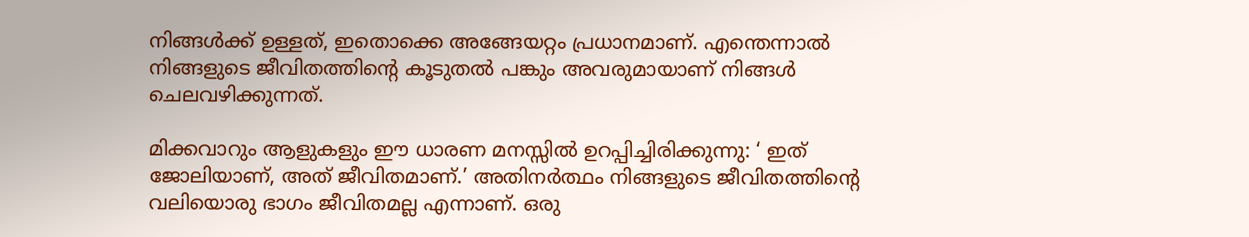നിങ്ങള്‍ക്ക് ഉള്ളത്, ഇതൊക്കെ അങ്ങേയറ്റം പ്രധാനമാണ്. എന്തെന്നാല്‍ നിങ്ങളുടെ ജീവിതത്തിന്റെ കൂടുതല്‍ പങ്കും അവരുമായാണ് നിങ്ങള്‍ ചെലവഴിക്കുന്നത്.

മിക്കവാറും ആളുകളും ഈ ധാരണ മനസ്സില്‍ ഉറപ്പിച്ചിരിക്കുന്നു: ‘ ഇത് ജോലിയാണ്, അത് ജീവിതമാണ്.’ അതിനര്‍ത്ഥം നിങ്ങളുടെ ജീവിതത്തിന്റെ വലിയൊരു ഭാഗം ജീവിതമല്ല എന്നാണ്. ഒരു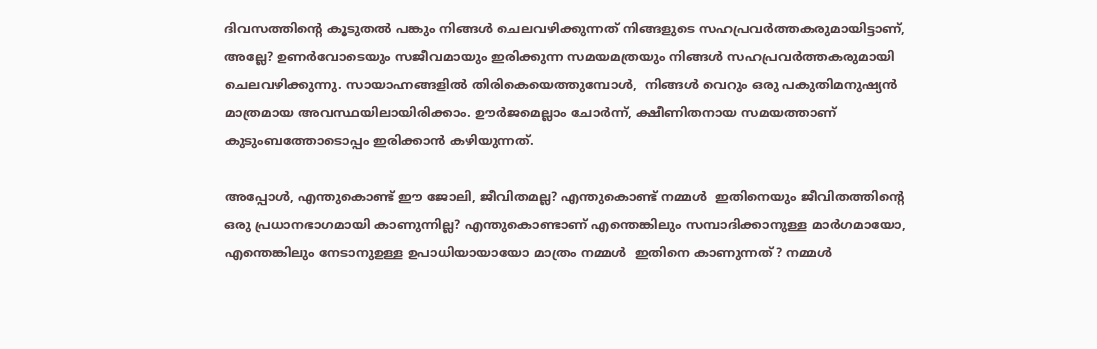ദിവസത്തിന്റെ കൂടുതല്‍ പങ്കും നിങ്ങള്‍ ചെലവഴിക്കുന്നത് നിങ്ങളുടെ സഹപ്രവര്‍ത്തകരുമായിട്ടാണ്, അല്ലേ? ഉണര്‍വോടെയും സജീവമായും ഇരിക്കുന്ന സമയമത്രയും നിങ്ങള്‍ സഹപ്രവര്‍ത്തകരുമായി ചെലവഴിക്കുന്നു. സായാഹ്നങ്ങളില്‍ തിരികെയെത്തുമ്പോള്‍,  നിങ്ങള്‍ വെറും ഒരു പകുതിമനുഷ്യന്‍ മാത്രമായ അവസ്ഥയിലായിരിക്കാം. ഊര്‍ജമെല്ലാം ചോര്‍ന്ന്, ക്ഷീണിതനായ സമയത്താണ് കുടുംബത്തോടൊപ്പം ഇരിക്കാന്‍ കഴിയുന്നത്.

അപ്പോള്‍, എന്തുകൊണ്ട് ഈ ജോലി, ജീവിതമല്ല? എന്തുകൊണ്ട് നമ്മള്‍  ഇതിനെയും ജീവിതത്തിന്റെ ഒരു പ്രധാനഭാഗമായി കാണുന്നില്ല? എന്തുകൊണ്ടാണ് എന്തെങ്കിലും സമ്പാദിക്കാനുള്ള മാര്‍ഗമായോ, എന്തെങ്കിലും നേടാനുഉള്ള ഉപാധിയായായോ മാത്രം നമ്മള്‍  ഇതിനെ കാണുന്നത്? നമ്മള്‍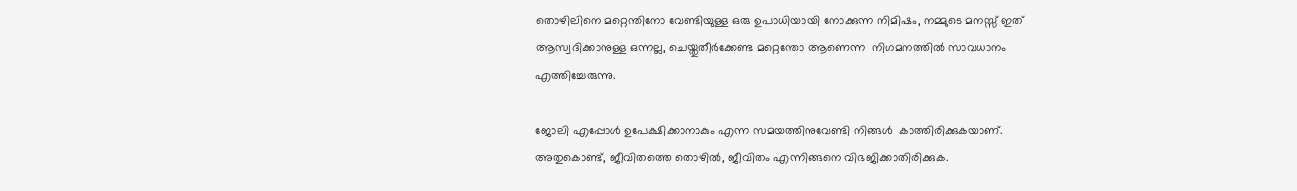തൊഴിലിനെ മറ്റെന്തിനോ വേണ്ടിയുള്ള ഒരു ഉപാധിയായി നോക്കുന്ന നിമിഷം, നമ്മുടെ മനസ്സ് ഇത് ആസ്വദിക്കാനുള്ള ഒന്നല്ല, ചെയ്തുതീര്‍ക്കേണ്ട മറ്റെന്തോ ആണെന്ന  നിഗമനത്തില്‍ സാവധാനം എത്തിച്ചേരുന്നു.

ജോലി എപ്പോള്‍ ഉപേക്ഷിക്കാനാകും എന്ന സമയത്തിനുവേണ്ടി നിങ്ങള്‍  കാത്തിരിക്കുകയാണ്. അതുകൊണ്ട്, ജീവിതത്തെ തൊഴില്‍, ജീവിതം എന്നിങ്ങനെ വിഭജിക്കാതിരിക്കുക.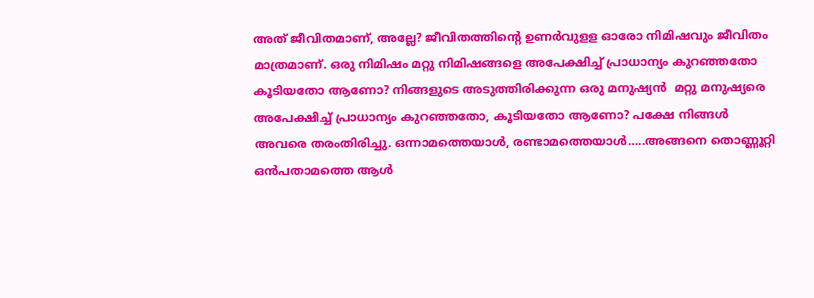അത് ജീവിതമാണ്, അല്ലേ? ജീവിതത്തിന്റെ ഉണര്‍വുളള ഓരോ നിമിഷവും ജീവിതം മാത്രമാണ്. ഒരു നിമിഷം മറ്റു നിമിഷങ്ങളെ അപേക്ഷിച്ച് പ്രാധാന്യം കുറഞ്ഞതോ കൂടിയതോ ആണോ? നിങ്ങളുടെ അടുത്തിരിക്കുന്ന ഒരു മനുഷ്യന്‍  മറ്റു മനുഷ്യരെ അപേക്ഷിച്ച് പ്രാധാന്യം കുറഞ്ഞതോ, കൂടിയതോ ആണോ? പക്ഷേ നിങ്ങള്‍ അവരെ തരംതിരിച്ചു. ഒന്നാമത്തെയാള്‍, രണ്ടാമത്തെയാള്‍…..അങ്ങനെ തൊണ്ണൂറ്റി ഒന്‍പതാമത്തെ ആള്‍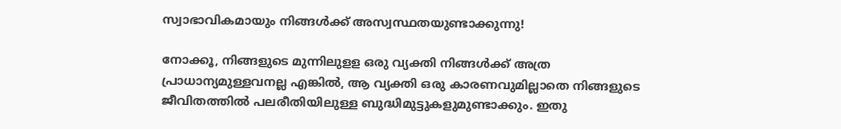സ്വാഭാവികമായും നിങ്ങള്‍ക്ക് അസ്വസ്ഥതയുണ്ടാക്കുന്നു!

നോക്കൂ, നിങ്ങളുടെ മുന്നിലുളള ഒരു വ്യക്തി നിങ്ങള്‍ക്ക് അത്ര പ്രാധാന്യമുള്ളവനല്ല എങ്കില്‍, ആ വ്യക്തി ഒരു കാരണവുമില്ലാതെ നിങ്ങളുടെ ജീവിതത്തില്‍ പലരീതിയിലുള്ള ബുദ്ധിമുട്ടുകളുമുണ്ടാക്കും. ഇതു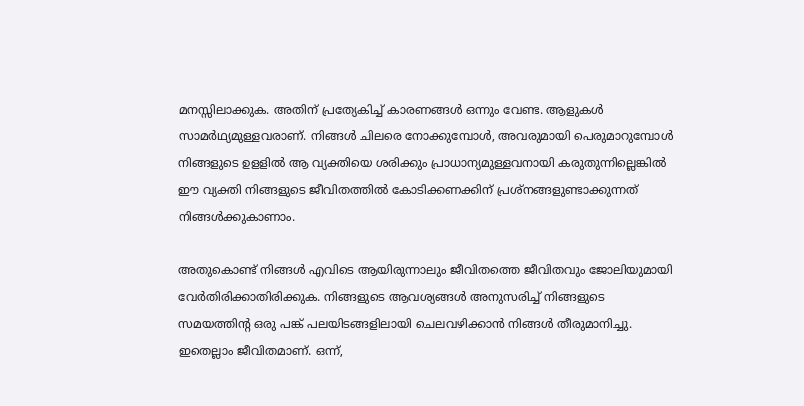മനസ്സിലാക്കുക. അതിന് പ്രത്യേകിച്ച് കാരണങ്ങള്‍ ഒന്നും വേണ്ട. ആളുകള്‍ സാമര്‍ഥ്യമുള്ളവരാണ്. നിങ്ങള്‍ ചിലരെ നോക്കുമ്പോള്‍, അവരുമായി പെരുമാറുമ്പോള്‍  നിങ്ങളുടെ ഉളളില്‍ ആ വ്യക്തിയെ ശരിക്കും പ്രാധാന്യമുള്ളവനായി കരുതുന്നില്ലെങ്കില്‍  ഈ വ്യക്തി നിങ്ങളുടെ ജീവിതത്തില്‍ കോടിക്കണക്കിന് പ്രശ്‌നങ്ങളുണ്ടാക്കുന്നത് നിങ്ങള്‍ക്കുകാണാം.

അതുകൊണ്ട് നിങ്ങള്‍ എവിടെ ആയിരുന്നാലും ജീവിതത്തെ ജീവിതവും ജോലിയുമായി വേര്‍തിരിക്കാതിരിക്കുക. നിങ്ങളുടെ ആവശ്യങ്ങള്‍ അനുസരിച്ച് നിങ്ങളുടെ സമയത്തിന്റ ഒരു പങ്ക് പലയിടങ്ങളിലായി ചെലവഴിക്കാന്‍ നിങ്ങള്‍ തീരുമാനിച്ചു. ഇതെല്ലാം ജീവിതമാണ്. ഒന്ന്,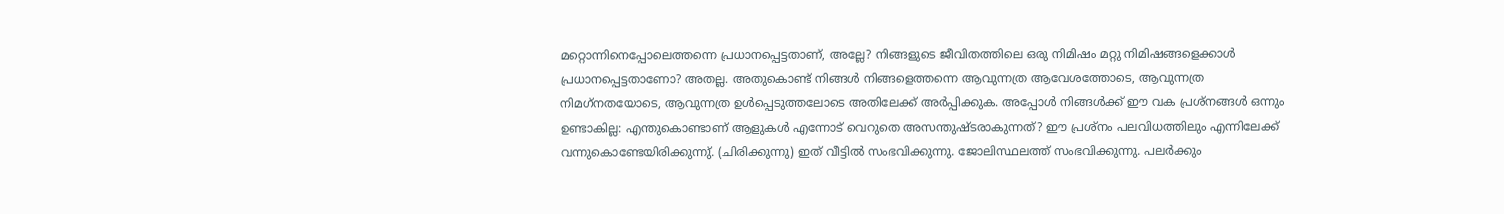മറ്റൊന്നിനെപ്പോലെത്തന്നെ പ്രധാനപ്പെട്ടതാണ്, അല്ലേ? നിങ്ങളുടെ ജീവിതത്തിലെ ഒരു നിമിഷം മറ്റു നിമിഷങ്ങളെക്കാള്‍  പ്രധാനപ്പെട്ടതാണോ? അതല്ല. അതുകൊണ്ട് നിങ്ങള്‍ നിങ്ങളെത്തന്നെ ആവുന്നത്ര ആവേശത്തോടെ, ആവുന്നത്ര നിമഗ്‌നതയോടെ, ആവുന്നത്ര ഉള്‍പ്പെടുത്തലോടെ അതിലേക്ക് അര്‍പ്പിക്കുക. അപ്പോള്‍ നിങ്ങള്‍ക്ക് ഈ വക പ്രശ്‌നങ്ങള്‍ ഒന്നും ഉണ്ടാകില്ല: എന്തുകൊണ്ടാണ് ആളുകള്‍ എന്നോട് വെറുതെ അസന്തുഷ്ടരാകുന്നത്? ഈ പ്രശ്‌നം പലവിധത്തിലും എന്നിലേക്ക് വന്നുകൊണ്ടേയിരിക്കുന്നു്. (ചിരിക്കുന്നു) ഇത് വീട്ടില്‍ സംഭവിക്കുന്നു. ജോലിസ്ഥലത്ത് സംഭവിക്കുന്നു. പലര്‍ക്കും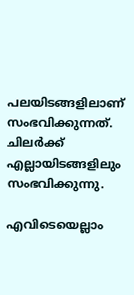പലയിടങ്ങളിലാണ് സംഭവിക്കുന്നത്. ചിലര്‍ക്ക് എല്ലായിടങ്ങളിലും സംഭവിക്കുന്നു.

എവിടെയെല്ലാം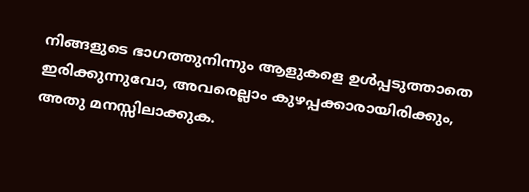നിങ്ങളുടെ ഭാഗത്തുനിന്നും ആളുകളെ ഉള്‍പ്പടുത്താതെ ഇരിക്കുന്നുവോ, അവരെല്ലാം കുഴപ്പക്കാരായിരിക്കും, അതു മനസ്സിലാക്കുക.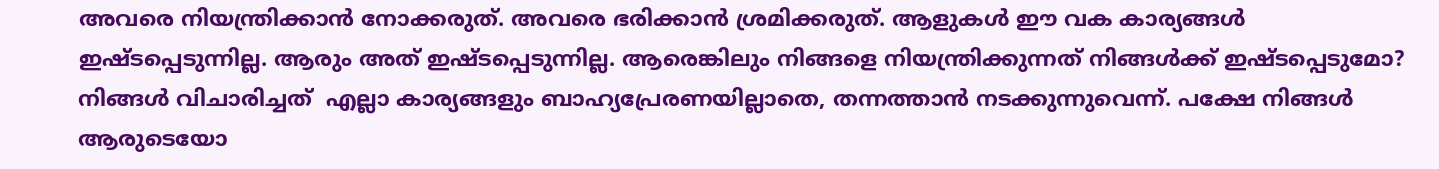അവരെ നിയന്ത്രിക്കാന്‍ നോക്കരുത്. അവരെ ഭരിക്കാന്‍ ശ്രമിക്കരുത്. ആളുകള്‍ ഈ വക കാര്യങ്ങള്‍ ഇഷ്ടപ്പെടുന്നില്ല. ആരും അത് ഇഷ്ടപ്പെടുന്നില്ല. ആരെങ്കിലും നിങ്ങളെ നിയന്ത്രിക്കുന്നത് നിങ്ങള്‍ക്ക് ഇഷ്ടപ്പെടുമോ? നിങ്ങള്‍ വിചാരിച്ചത്  എല്ലാ കാര്യങ്ങളും ബാഹ്യപ്രേരണയില്ലാതെ, തന്നത്താന്‍ നടക്കുന്നുവെന്ന്. പക്ഷേ നിങ്ങള്‍ ആരുടെയോ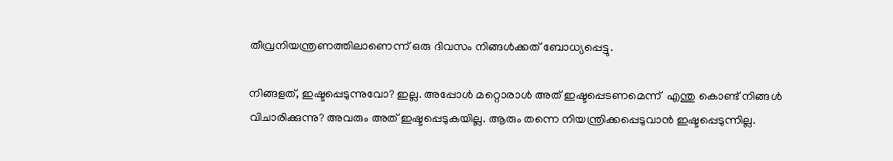തീവ്രനിയന്ത്രണത്തിലാണെന്ന് ഒരു ദിവസം നിങ്ങള്‍ക്കത് ബോധ്യപ്പെട്ടു.

നിങ്ങളത്, ഇഷ്ടപ്പെടുന്നുവോ? ഇല്ല. അപ്പോള്‍ മറ്റൊരാള്‍ അത് ഇഷ്ടപ്പെടണമെന്ന്  എന്തു കൊണ്ട് നിങ്ങള്‍  വിചാരിക്കുന്നു? അവരും അത് ഇഷ്ടപ്പെടുകയില്ല. ആരും തന്നെ നിയന്ത്രിക്കപ്പെടുവാന്‍ ഇഷ്ടപ്പെടുന്നില്ല.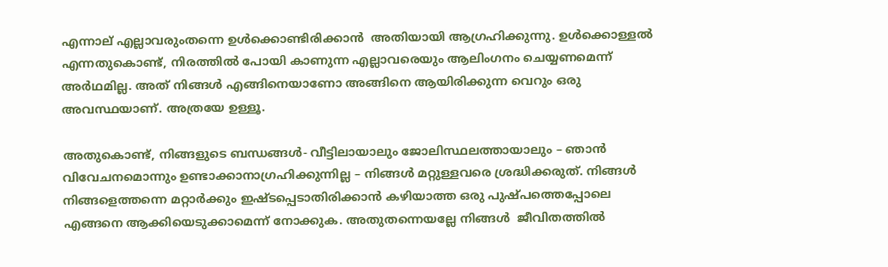എന്നാല് എല്ലാവരുംതന്നെ ഉള്‍ക്കൊണ്ടിരിക്കാന്‍  അതിയായി ആഗ്രഹിക്കുന്നു. ഉള്‍ക്കൊള്ളല്‍ എന്നതുകൊണ്ട്, നിരത്തില്‍ പോയി കാണുന്ന എല്ലാവരെയും ആലിംഗനം ചെയ്യണമെന്ന് അര്‍ഥമില്ല. അത് നിങ്ങള്‍ എങ്ങിനെയാണോ അങ്ങിനെ ആയിരിക്കുന്ന വെറും ഒരു അവസ്ഥയാണ്. അത്രയേ ഉള്ളൂ.

അതുകൊണ്ട്, നിങ്ങളുടെ ബന്ധങ്ങള്‍- വീട്ടിലായാലും ജോലിസ്ഥലത്തായാലും – ഞാന്‍ വിവേചനമൊന്നും ഉണ്ടാക്കാനാഗ്രഹിക്കുന്നില്ല – നിങ്ങള്‍ മറ്റുള്ളവരെ ശ്രദ്ധിക്കരുത്. നിങ്ങള്‍ നിങ്ങളെത്തന്നെ മറ്റാര്‍ക്കും ഇഷ്ടപ്പെടാതിരിക്കാന്‍ കഴിയാത്ത ഒരു പുഷ്പത്തെപ്പോലെ എങ്ങനെ ആക്കിയെടുക്കാമെന്ന് നോക്കുക. അതുതന്നെയല്ലേ നിങ്ങള്‍  ജീവിതത്തില്‍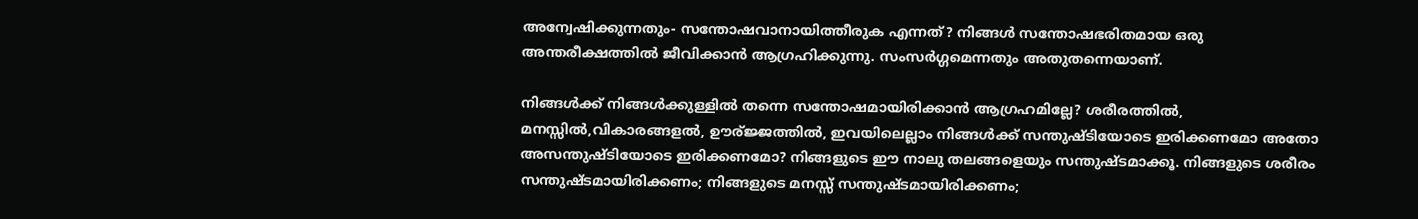അന്വേഷിക്കുന്നതും- സന്തോഷവാനായിത്തീരുക എന്നത്? നിങ്ങള്‍ സന്തോഷഭരിതമായ ഒരു അന്തരീക്ഷത്തില്‍ ജീവിക്കാന്‍ ആഗ്രഹിക്കുന്നു. സംസര്‍ഗ്ഗമെന്നതും അതുതന്നെയാണ്.

നിങ്ങള്‍ക്ക് നിങ്ങള്‍ക്കുള്ളില്‍ തന്നെ സന്തോഷമായിരിക്കാന്‍ ആഗ്രഹമില്ലേ? ശരീരത്തില്‍,  മനസ്സില്‍,വികാരങ്ങളല്‍, ഊര്ജ്ജത്തില്‍, ഇവയിലെല്ലാം നിങ്ങള്‍ക്ക് സന്തുഷ്ടിയോടെ ഇരിക്കണമോ അതോ അസന്തുഷ്ടിയോടെ ഇരിക്കണമോ? നിങ്ങളുടെ ഈ നാലു തലങ്ങളെയും സന്തുഷ്ടമാക്കൂ. നിങ്ങളുടെ ശരീരം സന്തുഷ്ടമായിരിക്കണം; നിങ്ങളുടെ മനസ്സ് സന്തുഷ്ടമായിരിക്കണം;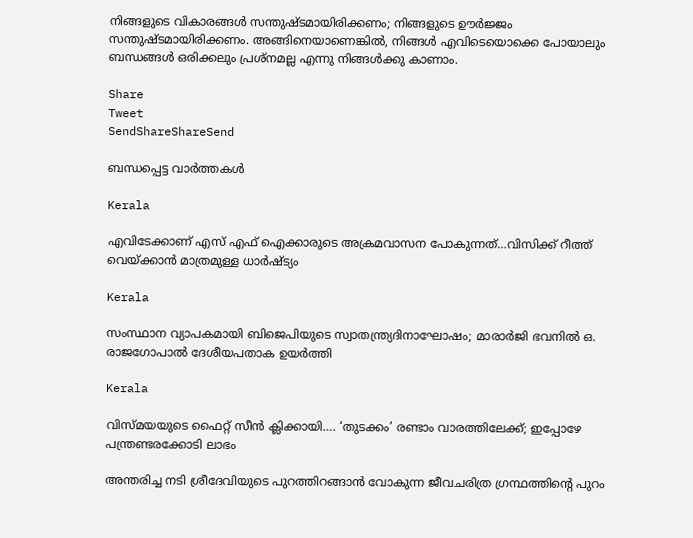നിങ്ങളുടെ വികാരങ്ങള്‍ സന്തുഷ്ടമായിരിക്കണം; നിങ്ങളുടെ ഊര്‍ജ്ജം സന്തുഷ്ടമായിരിക്കണം. അങ്ങിനെയാണെങ്കില്‍, നിങ്ങള്‍ എവിടെയൊക്കെ പോയാലും ബന്ധങ്ങള്‍ ഒരിക്കലും പ്രശ്‌നമല്ല എന്നു നിങ്ങള്‍ക്കു കാണാം.

Share
Tweet
SendShareShareSend

ബന്ധപ്പെട്ട വാര്‍ത്തകള്‍

Kerala

എവിടേക്കാണ് എസ് എഫ് ഐക്കാരുടെ അക്രമവാസന പോകുന്നത്…വിസിക്ക് റീത്ത് വെയ്‌ക്കാന്‍ മാത്രമുള്ള ധാര്‍ഷ്ട്യം

Kerala

സംസ്ഥാന വ്യാപകമായി ബിജെപിയുടെ സ്വാതന്ത്ര്യദിനാഘോഷം; മാരാർജി ഭവനിൽ ഒ. രാജഗോപാൽ ദേശീയപതാക ഉയർത്തി

Kerala

വിസ്‍മയയുടെ ഫൈറ്റ് സീന്‍ ക്ലിക്കായി…. ‘തുടക്കം’ രണ്ടാം വാരത്തിലേക്ക്; ഇപ്പോഴേ പന്ത്രണ്ടരക്കോടി ലാഭം

അന്തരിച്ച നടി ശ്രീദേവിയുടെ പുറത്തിറങ്ങാന്‍ വോകുന്ന ജീവചരിത്ര ഗ്രന്ഥത്തിന്‍റെ പുറം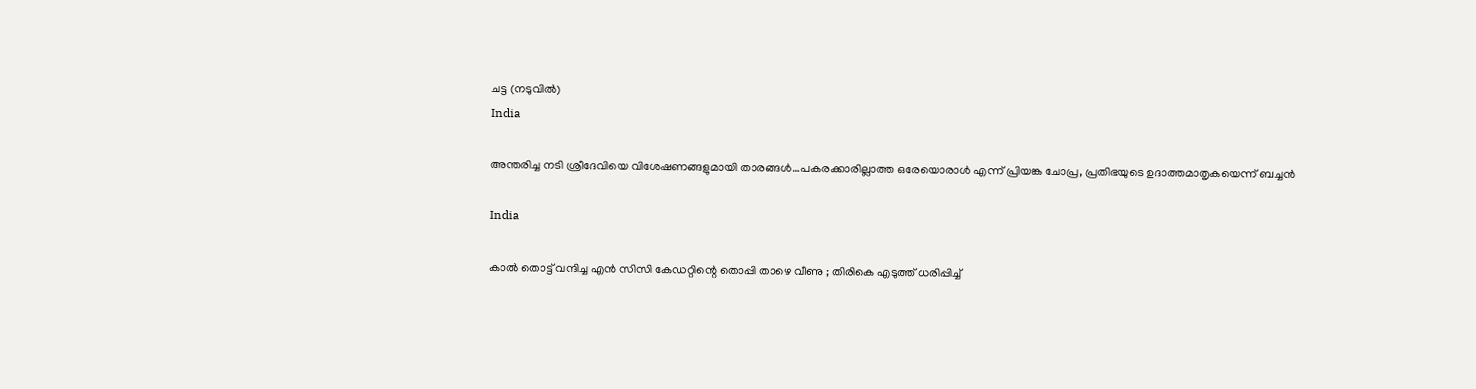ചട്ട (നടുവില്‍)
India

അന്തരിച്ച നടി ശ്രീദേവിയെ വിശേഷണങ്ങളുമായി താരങ്ങള്‍…പകരക്കാരില്ലാത്ത ഒരേയൊരാള്‍ എന്ന് പ്രിയങ്ക ചോപ്ര, പ്രതിഭയുടെ ഉദാത്തമാതൃകയെന്ന് ബച്ചന്‍

India

കാൽ തൊട്ട് വന്ദിച്ച എൻ സിസി കേഡറ്റിന്റെ തൊപ്പി താഴെ വീണു ; തിരികെ എടുത്ത് ധരിപ്പിച്ച്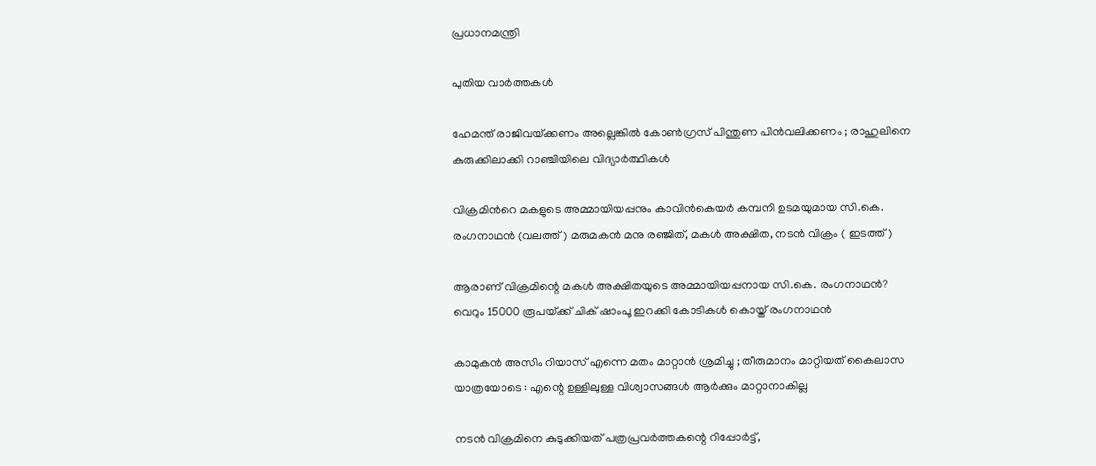പ്രധാനമന്ത്രി

പുതിയ വാര്‍ത്തകള്‍

ഹേമന്ത് രാജിവയ്‌ക്കണം അല്ലെങ്കിൽ കോൺഗ്രസ് പിന്തുണ പിൻവലിക്കണം ; രാഹുലിനെ കുരുക്കിലാക്കി റാഞ്ചിയിലെ വിദ്യാർത്ഥികൾ

വിക്രമിന്‍റെ മകളുടെ അമ്മായിയപ്പനും കാവിന്‍കെയര്‍ കമ്പനി ഉടമയുമായ സി.കെ. രംഗനാഥന്‍ (വലത്ത്) മരുമകന്‍ മനു രഞ്ജിത്, മകള്‍ അക്ഷിത, നടന്‍ വിക്രം ( ഇടത്ത്)

ആരാണ് വിക്രമിന്റെ മകള്‍ അക്ഷിതയുടെ അമ്മായിയപ്പനായ സി.കെ. രംഗനാഥന്‍? വെറും 15000 രൂപയ്‌ക്ക് ചിക് ഷാംപൂ ഇറക്കി കോടികള്‍ കൊയ്ത് രംഗനാഥന്‍

കാമുകൻ അസിം റിയാസ് എന്നെ മതം മാറ്റാൻ ശ്രമിച്ചു ; തീരുമാനം മാറ്റിയത് കൈലാസ  യാത്രയോടെ : എന്റെ ഉള്ളിലുള്ള വിശ്വാസങ്ങൾ ആർക്കും മാറ്റാനാകില്ല

നടന്‍ വിക്രമിനെ കുടുക്കിയത് പത്രപ്രവര്‍ത്തകന്റെ റിപ്പോര്‍ട്ട്,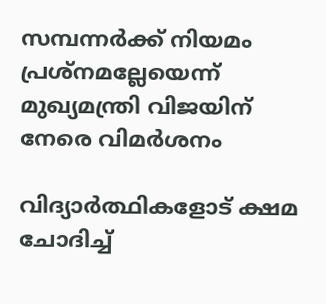സമ്പന്നര്‍ക്ക് നിയമം പ്രശ്നമല്ലേയെന്ന് മുഖ്യമന്ത്രി വിജയിന് നേരെ വിമര്‍ശനം

വിദ്യാര്‍ത്ഥികളോട് ക്ഷമ ചോദിച്ച്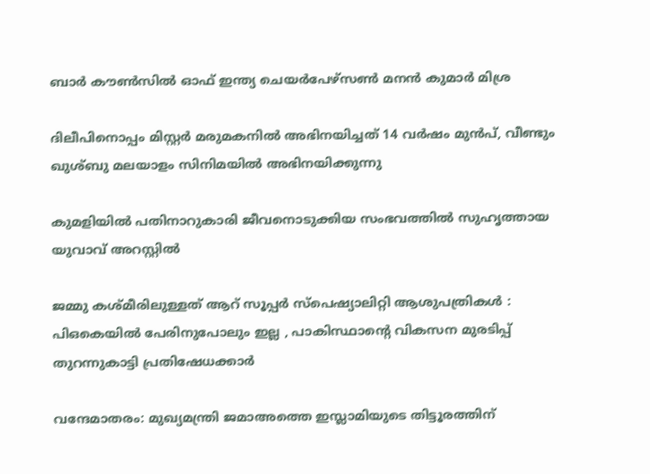ബാര്‍ കൗണ്‍സില്‍ ഓഫ് ഇന്ത്യ ചെയര്‍പേഴ്സണ്‍ മനന്‍ കുമാര്‍ മിശ്ര

ദിലീപിനൊപ്പം മിസ്റ്റര്‍ മരുമകനില്‍ അഭിനയിച്ചത് 14 വര്‍ഷം മുന്‍പ്, വീണ്ടും ഖുശ്ബു മലയാളം സിനിമയില്‍ അഭിനയിക്കുന്നു

കുമളിയില്‍ പതിനാറുകാരി ജീവനൊടുക്കിയ സംഭവത്തില്‍ സുഹൃത്തായ യുവാവ് അറസ്റ്റില്‍

ജമ്മു കശ്മീരിലുള്ളത് ആറ് സൂപ്പർ സ്പെഷ്യാലിറ്റി ആശുപത്രികൾ : പിഒകെയിൽ പേരിനുപോലും ഇല്ല , പാകിസ്ഥാന്റെ വികസന മുരടിപ്പ് തുറന്നുകാട്ടി പ്രതിഷേധക്കാർ

വന്ദേമാതരം: മുഖ്യമന്ത്രി ജമാഅത്തെ ഇസ്ലാമിയുടെ തിട്ടൂരത്തിന്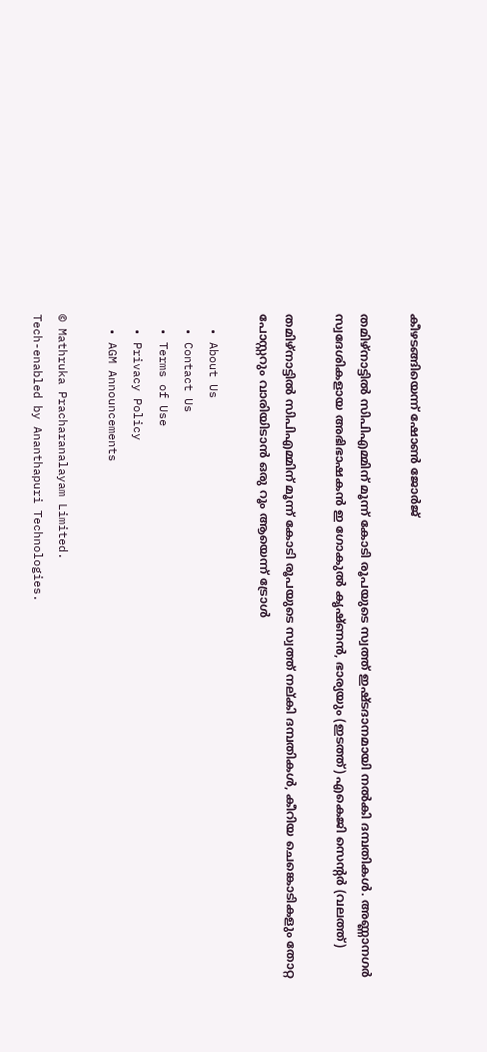കീഴടങ്ങിയെന്ന് ഷോണ്‍ ജോര്‍ജ്

തമിഴ്നാട്ടില്‍ സിപിഎമ്മിന് മൂന്ന് കോടി രൂപയുടെ സ്വത്ത് ഇഷ്ടദാനമായി നല്‍കി ദമ്പതികള്‍. അണ്ണാനഗര്‍ സ്വദേശികളായ അഭിഭാഷകന്‍ ഇ ഗോകുല്‍ കൃഷ്ണന്‍, ഭാര്യയും (ഇടത്ത്) എകെജി സെന്‍റര്‍ (വലത്ത്)

തമിഴ്നാട്ടില്‍ സിപിഎമ്മിന് മൂന്ന് കോടി രൂപയുടെ സ്വത്ത് നല‍്കി ദമ്പതികള്‍, കീറിയ ചെങ്കൊടികളും തോറ്റ പോസ്റ്ററും വാരിയിടാൻ ഒരു റൂം ആയെന്ന് ട്രോള്‍

  • About Us
  • Contact Us
  • Terms of Use
  • Privacy Policy
  • AGM Announcements

© Mathruka Pracharanalayam Limited.
Tech-enabled by Ananthapuri Technologies.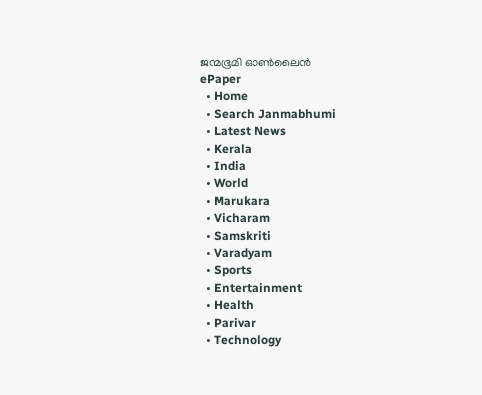ജന്മഭൂമി ഓണ്‍ലൈന്‍
ePaper
  • Home
  • Search Janmabhumi
  • Latest News
  • Kerala
  • India
  • World
  • Marukara
  • Vicharam
  • Samskriti
  • Varadyam
  • Sports
  • Entertainment
  • Health
  • Parivar
  • Technology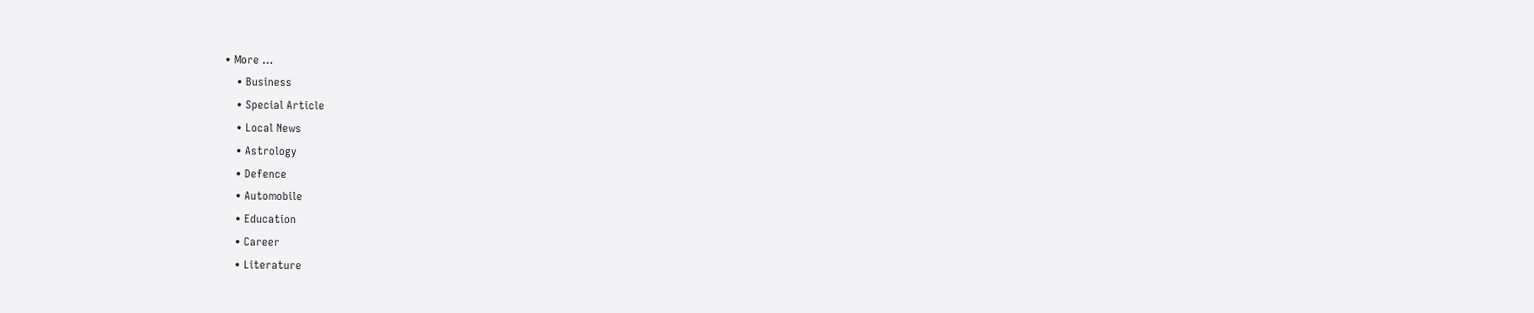• More …
    • Business
    • Special Article
    • Local News
    • Astrology
    • Defence
    • Automobile
    • Education
    • Career
    • Literature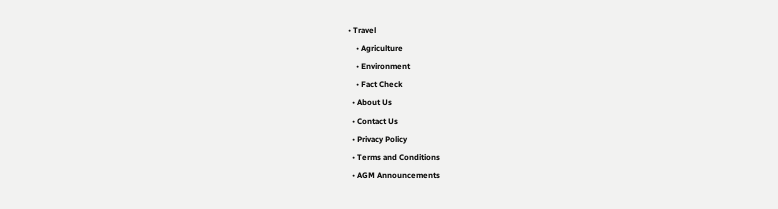• Travel
    • Agriculture
    • Environment
    • Fact Check
  • About Us
  • Contact Us
  • Privacy Policy
  • Terms and Conditions
  • AGM Announcements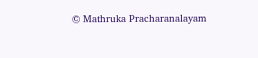© Mathruka Pracharanalayam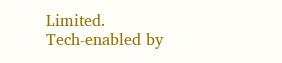Limited.
Tech-enabled by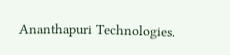Ananthapuri Technologies.